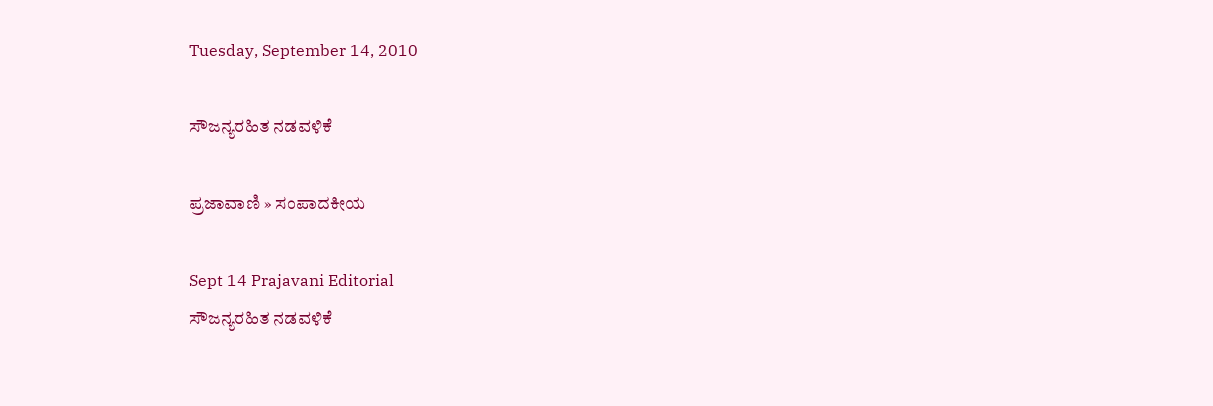Tuesday, September 14, 2010

ಸೌಜನ್ಯರಹಿತ ನಡವಳಿಕೆ

ಪ್ರಜಾವಾಣಿ » ಸಂಪಾದಕೀಯ

Sept 14 Prajavani Editorial
ಸೌಜನ್ಯರಹಿತ ನಡವಳಿಕೆ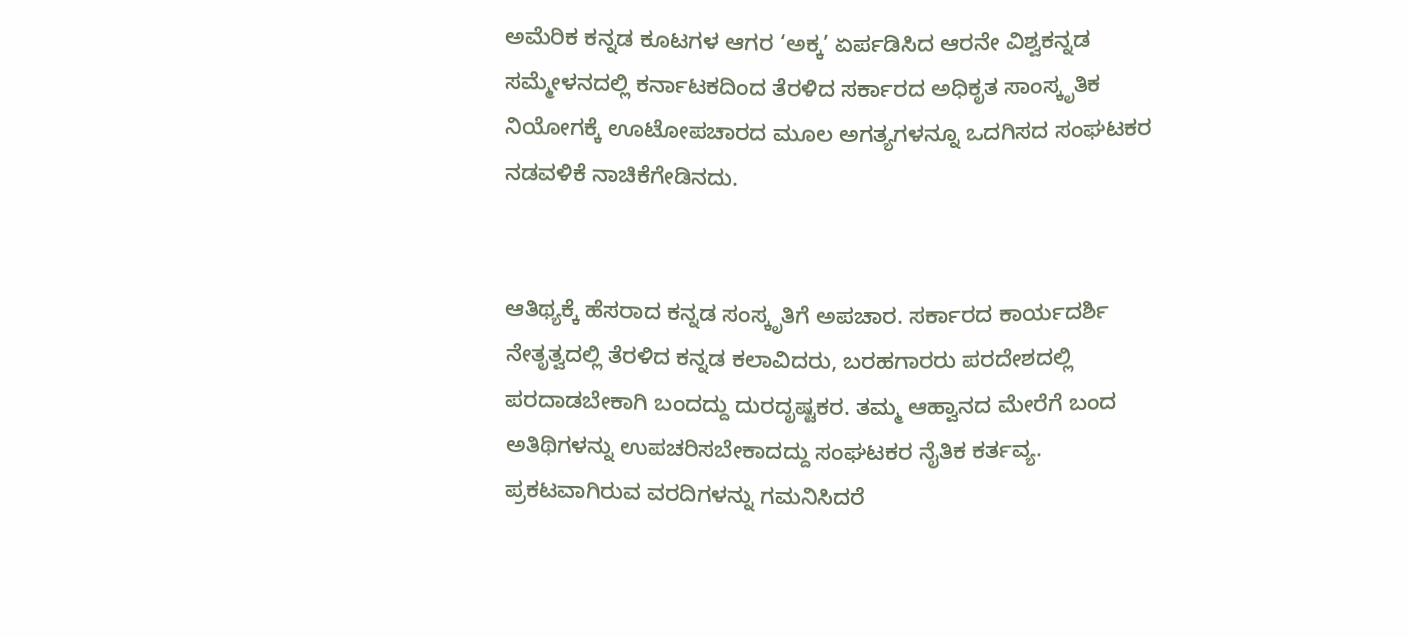ಅಮೆರಿಕ ಕನ್ನಡ ಕೂಟಗಳ ಆಗರ ‘ಅಕ್ಕ’ ಏರ್ಪಡಿಸಿದ ಆರನೇ ವಿಶ್ವಕನ್ನಡ ಸಮ್ಮೇಳನದಲ್ಲಿ ಕರ್ನಾಟಕದಿಂದ ತೆರಳಿದ ಸರ್ಕಾರದ ಅಧಿಕೃತ ಸಾಂಸ್ಕೃತಿಕ ನಿಯೋಗಕ್ಕೆ ಊಟೋಪಚಾರದ ಮೂಲ ಅಗತ್ಯಗಳನ್ನೂ ಒದಗಿಸದ ಸಂಘಟಕರ ನಡವಳಿಕೆ ನಾಚಿಕೆಗೇಡಿನದು.


ಆತಿಥ್ಯಕ್ಕೆ ಹೆಸರಾದ ಕನ್ನಡ ಸಂಸ್ಕೃತಿಗೆ ಅಪಚಾರ. ಸರ್ಕಾರದ ಕಾರ್ಯದರ್ಶಿ ನೇತೃತ್ವದಲ್ಲಿ ತೆರಳಿದ ಕನ್ನಡ ಕಲಾವಿದರು, ಬರಹಗಾರರು ಪರದೇಶದಲ್ಲಿ ಪರದಾಡಬೇಕಾಗಿ ಬಂದದ್ದು ದುರದೃಷ್ಟಕರ. ತಮ್ಮ ಆಹ್ವಾನದ ಮೇರೆಗೆ ಬಂದ ಅತಿಥಿಗಳನ್ನು ಉಪಚರಿಸಬೇಕಾದದ್ದು ಸಂಘಟಕರ ನೈತಿಕ ಕರ್ತವ್ಯ. ಪ್ರಕಟವಾಗಿರುವ ವರದಿಗಳನ್ನು ಗಮನಿಸಿದರೆ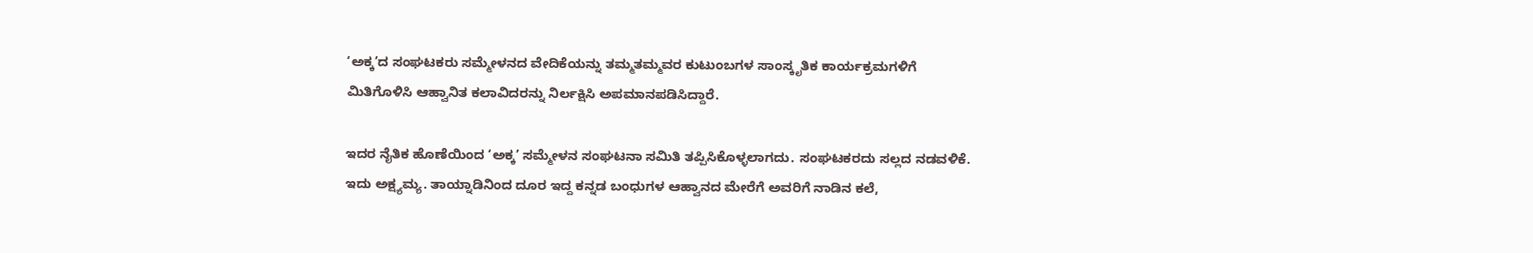‘ಅಕ್ಕ’ದ ಸಂಘಟಕರು ಸಮ್ಮೇಳನದ ವೇದಿಕೆಯನ್ನು ತಮ್ಮತಮ್ಮವರ ಕುಟುಂಬಗಳ ಸಾಂಸ್ಕೃತಿಕ ಕಾರ್ಯಕ್ರಮಗಳಿಗೆ ಮಿತಿಗೊಳಿಸಿ ಆಹ್ವಾನಿತ ಕಲಾವಿದರನ್ನು ನಿರ್ಲಕ್ಷಿಸಿ ಅಪಮಾನಪಡಿಸಿದ್ದಾರೆ.

ಇದರ ನೈತಿಕ ಹೊಣೆಯಿಂದ ‘ಅಕ್ಕ’ ಸಮ್ಮೇಳನ ಸಂಘಟನಾ ಸಮಿತಿ ತಪ್ಪಿಸಿಕೊಳ್ಳಲಾಗದು. ಸಂಘಟಕರದು ಸಲ್ಲದ ನಡವಳಿಕೆ. ಇದು ಅಕ್ಷ್ಯಮ್ಯ. ತಾಯ್ನಾಡಿನಿಂದ ದೂರ ಇದ್ದ ಕನ್ನಡ ಬಂಧುಗಳ ಆಹ್ವಾನದ ಮೇರೆಗೆ ಅವರಿಗೆ ನಾಡಿನ ಕಲೆ,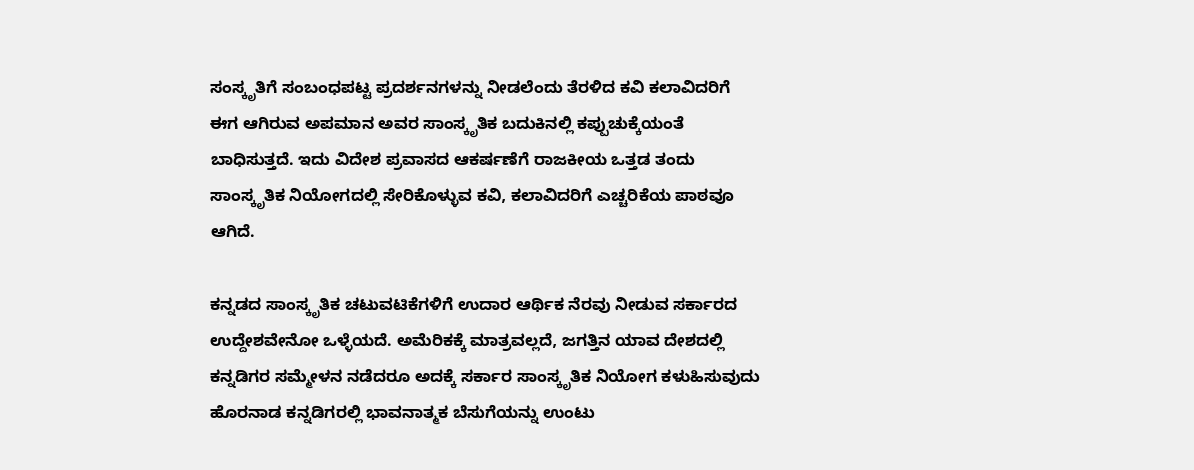ಸಂಸ್ಕೃತಿಗೆ ಸಂಬಂಧಪಟ್ಟ ಪ್ರದರ್ಶನಗಳನ್ನು ನೀಡಲೆಂದು ತೆರಳಿದ ಕವಿ ಕಲಾವಿದರಿಗೆ ಈಗ ಆಗಿರುವ ಅಪಮಾನ ಅವರ ಸಾಂಸ್ಕೃತಿಕ ಬದುಕಿನಲ್ಲಿ ಕಪ್ಪುಚುಕ್ಕೆಯಂತೆ ಬಾಧಿಸುತ್ತದೆ. ಇದು ವಿದೇಶ ಪ್ರವಾಸದ ಆಕರ್ಷಣೆಗೆ ರಾಜಕೀಯ ಒತ್ತಡ ತಂದು ಸಾಂಸ್ಕೃತಿಕ ನಿಯೋಗದಲ್ಲಿ ಸೇರಿಕೊಳ್ಳುವ ಕವಿ, ಕಲಾವಿದರಿಗೆ ಎಚ್ಚರಿಕೆಯ ಪಾಠವೂ ಆಗಿದೆ.

ಕನ್ನಡದ ಸಾಂಸ್ಕೃತಿಕ ಚಟುವಟಿಕೆಗಳಿಗೆ ಉದಾರ ಆರ್ಥಿಕ ನೆರವು ನೀಡುವ ಸರ್ಕಾರದ ಉದ್ದೇಶವೇನೋ ಒಳ್ಳೆಯದೆ. ಅಮೆರಿಕಕ್ಕೆ ಮಾತ್ರವಲ್ಲದೆ, ಜಗತ್ತಿನ ಯಾವ ದೇಶದಲ್ಲಿ ಕನ್ನಡಿಗರ ಸಮ್ಮೇಳನ ನಡೆದರೂ ಅದಕ್ಕೆ ಸರ್ಕಾರ ಸಾಂಸ್ಕೃತಿಕ ನಿಯೋಗ ಕಳುಹಿಸುವುದು ಹೊರನಾಡ ಕನ್ನಡಿಗರಲ್ಲಿ ಭಾವನಾತ್ಮಕ ಬೆಸುಗೆಯನ್ನು ಉಂಟು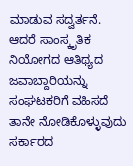ಮಾಡುವ ಸದ್ವರ್ತನೆ. ಆದರೆ ಸಾಂಸ್ಕೃತಿಕ ನಿಯೋಗದ ಆತಿಥ್ಯದ ಜವಾಬ್ದಾರಿಯನ್ನು ಸಂಘಟಕರಿಗೆ ವಹಿಸದೆ ತಾನೇ ನೋಡಿಕೊಳ್ಳುವುದು ಸರ್ಕಾರದ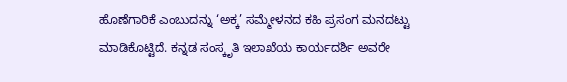ಹೊಣೆಗಾರಿಕೆ ಎಂಬುದನ್ನು ‘ಅಕ್ಕ’ ಸಮ್ಮೇಳನದ ಕಹಿ ಪ್ರಸಂಗ ಮನದಟ್ಟು ಮಾಡಿಕೊಟ್ಟಿದೆ. ಕನ್ನಡ ಸಂಸ್ಕೃತಿ ಇಲಾಖೆಯ ಕಾರ್ಯದರ್ಶಿ ಅವರೇ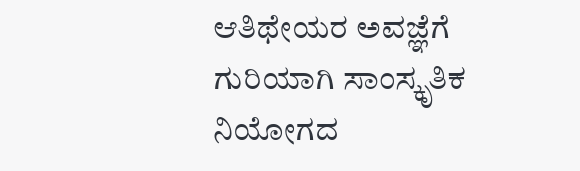ಆತಿಥೇಯರ ಅವಜ್ಞೆಗೆ ಗುರಿಯಾಗಿ ಸಾಂಸ್ಕೃತಿಕ ನಿಯೋಗದ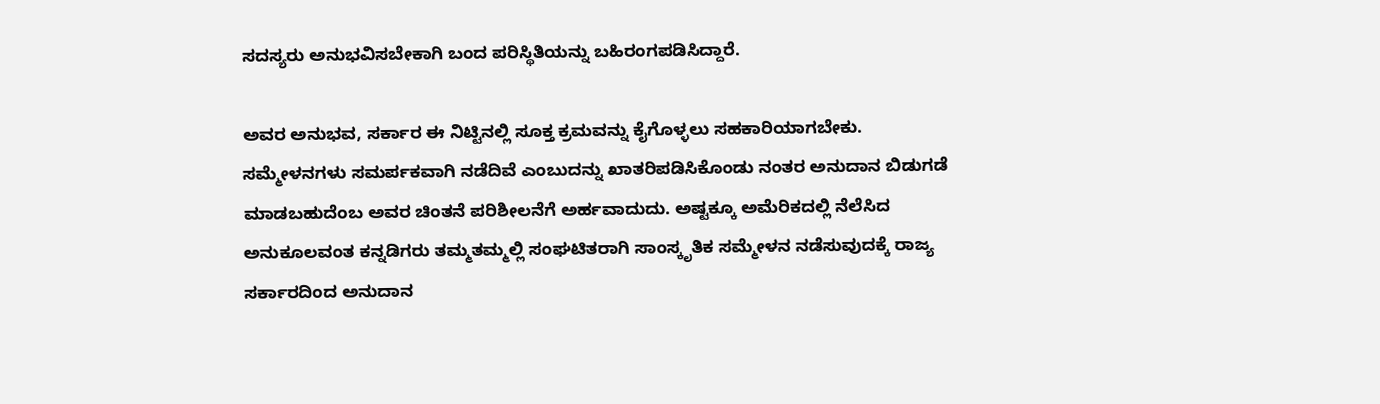ಸದಸ್ಯರು ಅನುಭವಿಸಬೇಕಾಗಿ ಬಂದ ಪರಿಸ್ಥಿತಿಯನ್ನು ಬಹಿರಂಗಪಡಿಸಿದ್ದಾರೆ.

ಅವರ ಅನುಭವ, ಸರ್ಕಾರ ಈ ನಿಟ್ಟಿನಲ್ಲಿ ಸೂಕ್ತ ಕ್ರಮವನ್ನು ಕೈಗೊಳ್ಳಲು ಸಹಕಾರಿಯಾಗಬೇಕು. ಸಮ್ಮೇಳನಗಳು ಸಮರ್ಪಕವಾಗಿ ನಡೆದಿವೆ ಎಂಬುದನ್ನು ಖಾತರಿಪಡಿಸಿಕೊಂಡು ನಂತರ ಅನುದಾನ ಬಿಡುಗಡೆ ಮಾಡಬಹುದೆಂಬ ಅವರ ಚಿಂತನೆ ಪರಿಶೀಲನೆಗೆ ಅರ್ಹವಾದುದು. ಅಷ್ಟಕ್ಕೂ ಅಮೆರಿಕದಲ್ಲಿ ನೆಲೆಸಿದ ಅನುಕೂಲವಂತ ಕನ್ನಡಿಗರು ತಮ್ಮತಮ್ಮಲ್ಲಿ ಸಂಘಟಿತರಾಗಿ ಸಾಂಸ್ಕೃತಿಕ ಸಮ್ಮೇಳನ ನಡೆಸುವುದಕ್ಕೆ ರಾಜ್ಯ ಸರ್ಕಾರದಿಂದ ಅನುದಾನ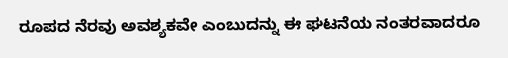ರೂಪದ ನೆರವು ಅವಶ್ಯಕವೇ ಎಂಬುದನ್ನು ಈ ಘಟನೆಯ ನಂತರವಾದರೂ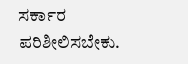ಸರ್ಕಾರ ಪರಿಶೀಲಿಸಬೇಕು.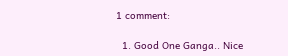1 comment:

  1. Good One Ganga.. Nice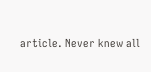article. Never knew all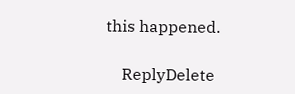this happened.

    ReplyDelete